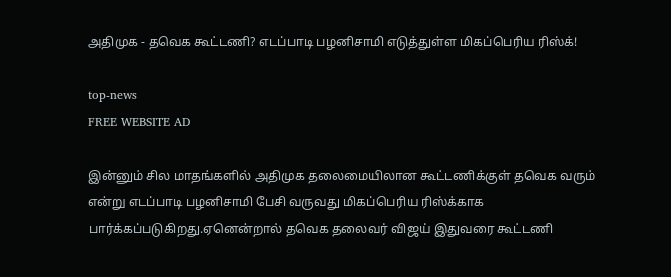அதிமுக - தவெக கூட்டணி? எடப்பாடி பழனிசாமி எடுத்துள்ள மிகப்பெரிய ரிஸ்க்!

top-news
FREE WEBSITE AD

இன்னும் சில மாதங்களில் அதிமுக தலைமையிலான கூட்டணிக்குள் தவெக வரும் என்று எடப்பாடி பழனிசாமி பேசி வருவது மிகப்பெரிய ரிஸ்க்காக பார்க்கப்படுகிறது.ஏனென்றால் தவெக தலைவர் விஜய் இதுவரை கூட்டணி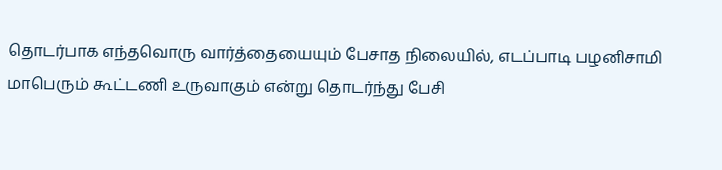தொடர்பாக எந்தவொரு வார்த்தையையும் பேசாத நிலையில், எடப்பாடி பழனிசாமி மாபெரும் கூட்டணி உருவாகும் என்று தொடர்ந்து பேசி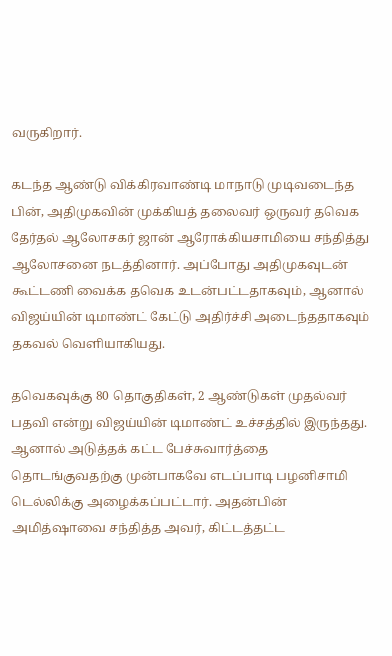வருகிறார்.

கடந்த ஆண்டு விக்கிரவாண்டி மாநாடு முடிவடைந்த பின், அதிமுகவின் முக்கியத் தலைவர் ஒருவர் தவெக தேர்தல் ஆலோசகர் ஜான் ஆரோக்கியசாமியை சந்தித்து ஆலோசனை நடத்தினார். அப்போது அதிமுகவுடன் கூட்டணி வைக்க தவெக உடன்பட்டதாகவும், ஆனால் விஜய்யின் டிமாண்ட் கேட்டு அதிர்ச்சி அடைந்ததாகவும் தகவல் வெளியாகியது.

தவெகவுக்கு 80 தொகுதிகள், 2 ஆண்டுகள் முதல்வர் பதவி என்று விஜய்யின் டிமாண்ட் உச்சத்தில் இருந்தது. ஆனால் அடுத்தக் கட்ட பேச்சுவார்த்தை தொடங்குவதற்கு முன்பாகவே எடப்பாடி பழனிசாமி டெல்லிக்கு அழைக்கப்பட்டார். அதன்பின் அமித்ஷாவை சந்தித்த அவர், கிட்டத்தட்ட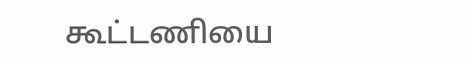கூட்டணியை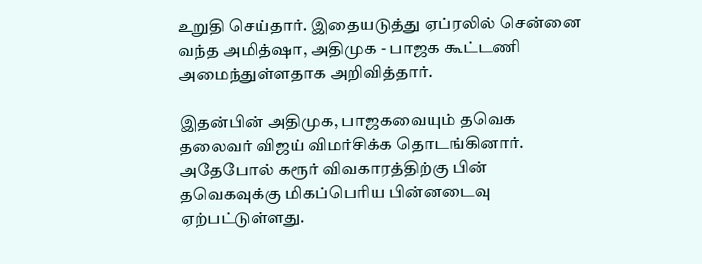உறுதி செய்தார். இதையடுத்து ஏப்ரலில் சென்னை வந்த அமித்ஷா, அதிமுக - பாஜக கூட்டணி அமைந்துள்ளதாக அறிவித்தார்.

இதன்பின் அதிமுக, பாஜகவையும் தவெக தலைவர் விஜய் விமர்சிக்க தொடங்கினார். அதேபோல் கரூர் விவகாரத்திற்கு பின் தவெகவுக்கு மிகப்பெரிய பின்னடைவு ஏற்பட்டுள்ளது.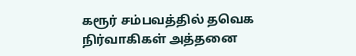கரூர் சம்பவத்தில் தவெக நிர்வாகிகள் அத்தனை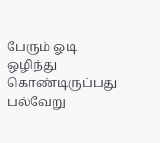பேரும் ஓடி ஒழிந்து கொண்டிருப்பது பல்வேறு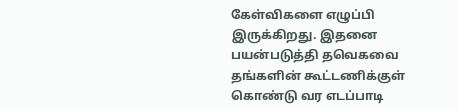கேள்விகளை எழுப்பி இருக்கிறது. இதனை பயன்படுத்தி தவெகவை தங்களின் கூட்டணிக்குள் கொண்டு வர எடப்பாடி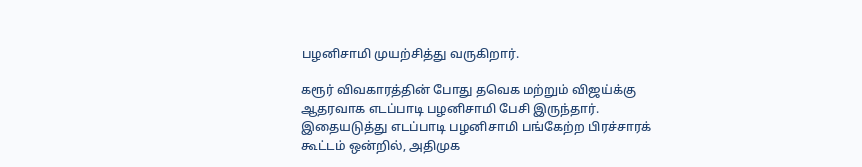பழனிசாமி முயற்சித்து வருகிறார்.

கரூர் விவகாரத்தின் போது தவெக மற்றும் விஜய்க்கு ஆதரவாக எடப்பாடி பழனிசாமி பேசி இருந்தார். இதையடுத்து எடப்பாடி பழனிசாமி பங்கேற்ற பிரச்சாரக் கூட்டம் ஒன்றில், அதிமுக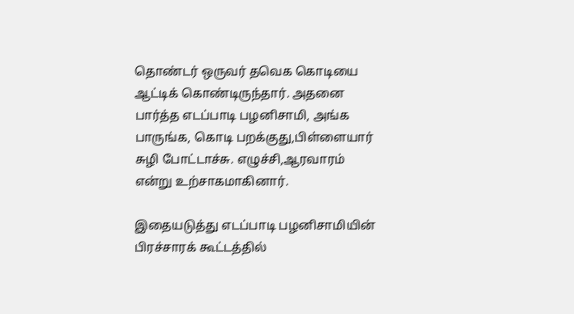தொண்டர் ஒருவர் தவெக கொடியை ஆட்டிக் கொண்டிருந்தார். அதனை பார்த்த எடப்பாடி பழனிசாமி, அங்க பாருங்க, கொடி பறக்குது,பிள்ளையார் சுழி போட்டாச்சு. எழுச்சி,ஆரவாரம் என்று உற்சாகமாகினார்.

இதையடுத்து எடப்பாடி பழனிசாமியின் பிரச்சாரக் கூட்டத்தில்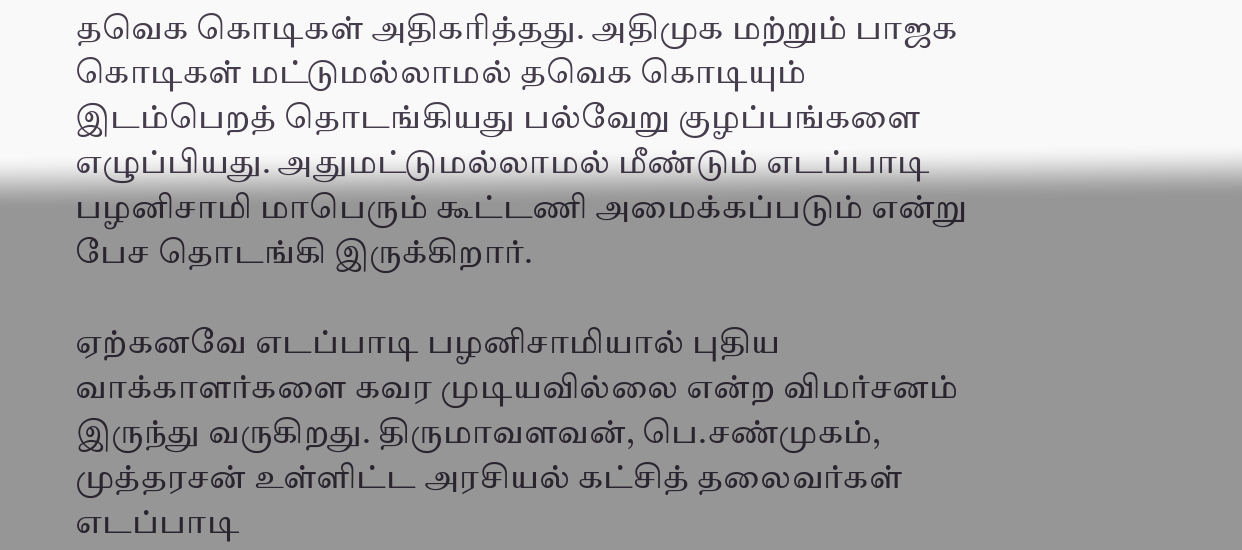தவெக கொடிகள் அதிகரித்தது. அதிமுக மற்றும் பாஜக கொடிகள் மட்டுமல்லாமல் தவெக கொடியும் இடம்பெறத் தொடங்கியது பல்வேறு குழப்பங்களை எழுப்பியது. அதுமட்டுமல்லாமல் மீண்டும் எடப்பாடி பழனிசாமி மாபெரும் கூட்டணி அமைக்கப்படும் என்று பேச தொடங்கி இருக்கிறார்.

ஏற்கனவே எடப்பாடி பழனிசாமியால் புதிய வாக்காளர்களை கவர முடியவில்லை என்ற விமர்சனம் இருந்து வருகிறது. திருமாவளவன், பெ.சண்முகம், முத்தரசன் உள்ளிட்ட அரசியல் கட்சித் தலைவர்கள் எடப்பாடி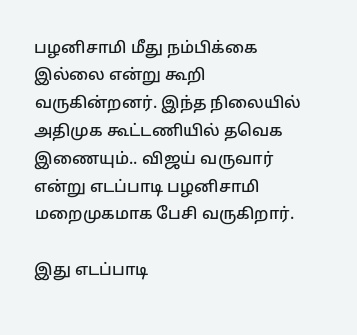பழனிசாமி மீது நம்பிக்கை இல்லை என்று கூறி வருகின்றனர். இந்த நிலையில் அதிமுக கூட்டணியில் தவெக இணையும்.. விஜய் வருவார் என்று எடப்பாடி பழனிசாமி மறைமுகமாக பேசி வருகிறார்.

இது எடப்பாடி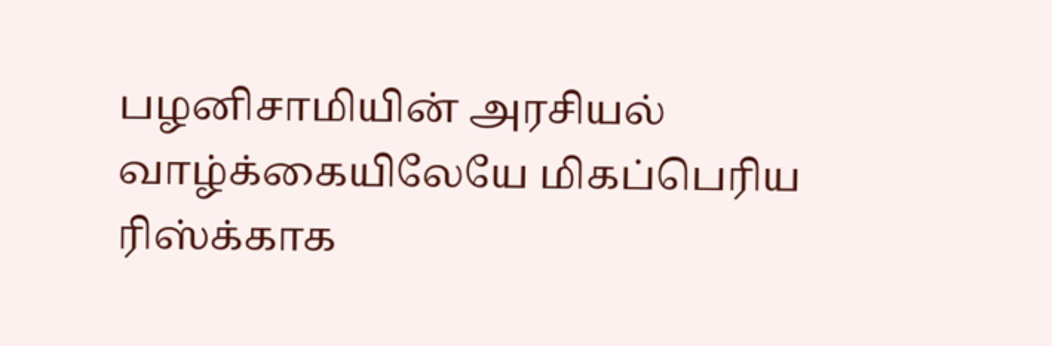பழனிசாமியின் அரசியல் வாழ்க்கையிலேயே மிகப்பெரிய ரிஸ்க்காக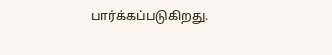பார்க்கப்படுகிறது.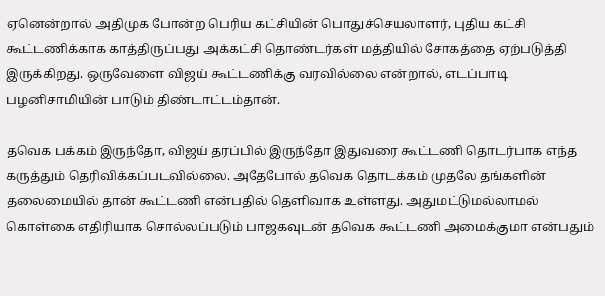ஏனென்றால் அதிமுக போன்ற பெரிய கட்சியின் பொதுச்செயலாளர், புதிய கட்சி கூட்டணிக்காக காத்திருப்பது அக்கட்சி தொண்டர்கள் மத்தியில் சோகத்தை ஏற்படுத்தி இருக்கிறது. ஒருவேளை விஜய் கூட்டணிக்கு வரவில்லை என்றால், எடப்பாடி பழனிசாமியின் பாடும் திண்டாட்டம்தான்.

தவெக பக்கம் இருந்தோ, விஜய் தரப்பில் இருந்தோ இதுவரை கூட்டணி தொடர்பாக எந்த கருத்தும் தெரிவிக்கப்படவில்லை. அதேபோல் தவெக தொடக்கம் முதலே தங்களின் தலைமையில் தான் கூட்டணி என்பதில் தெளிவாக உள்ளது. அதுமட்டுமல்லாமல் கொள்கை எதிரியாக சொல்லப்படும் பாஜகவுடன் தவெக கூட்டணி அமைக்குமா என்பதும்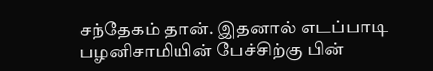சந்தேகம் தான். இதனால் எடப்பாடி பழனிசாமியின் பேச்சிற்கு பின்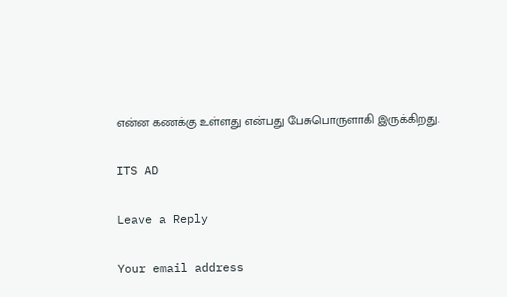என்ன கணக்கு உள்ளது என்பது பேசுபொருளாகி இருக்கிறது.

ITS AD

Leave a Reply

Your email address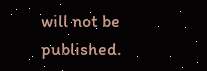will not be published.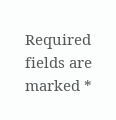Required fields are marked *